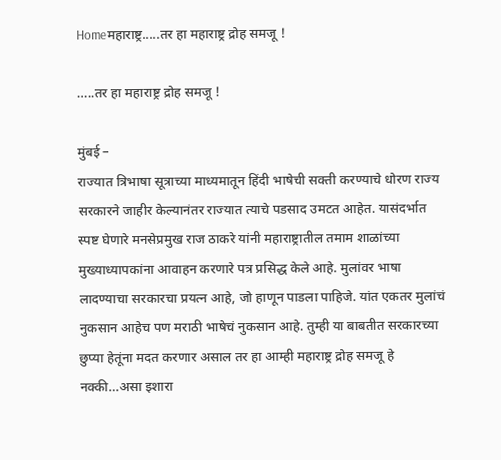Homeमहाराष्ट्र.....तर हा महाराष्ट्र द्रोह समजू !

…..तर हा महाराष्ट्र द्रोह समजू !

मुंबई –
राज्यात त्रिभाषा सूत्राच्या माध्यमातून हिंदी भाषेची सक्ती करण्याचे धोरण राज्य सरकारने जाहीर केल्यानंतर राज्यात त्याचे पडसाद उमटत आहेत. यासंदर्भात स्पष्ट घेणारे मनसेप्रमुख राज ठाकरे यांनी महाराष्ट्रातील तमाम शाळांच्या मुख्याध्यापकांना आवाहन करणारे पत्र प्रसिद्ध केले आहे. मुलांवर भाषा लादण्याचा सरकारचा प्रयत्न आहे, जो हाणून पाडला पाहिजे. यांत एकतर मुलांचं नुकसान आहेच पण मराठी भाषेचं नुकसान आहे. तुम्ही या बाबतीत सरकारच्या छुप्या हेतूंना मदत करणार असाल तर हा आम्ही महाराष्ट्र द्रोह समजू हे नक्की…असा इशारा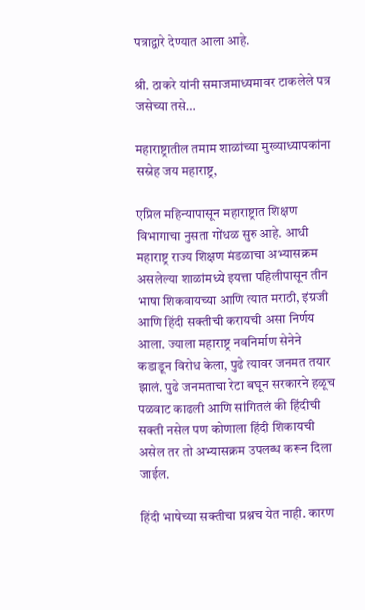पत्राद्वारे देण्यात आला आहे.

श्री. ठाकरे यांनी समाजमाध्यमावर टाकलेले पत्र जसेच्या तसे…

महाराष्ट्रातील तमाम शाळांच्या मुख्याध्यापकांना सस्नेह जय महाराष्ट्र,

एप्रिल महिन्यापासून महाराष्ट्रात शिक्षण विभागाचा नुसता गोंधळ सुरु आहे. आधी महाराष्ट्र राज्य शिक्षण मंडळाचा अभ्यासक्रम असलेल्या शाळांमध्ये इयत्ता पहिलीपासून तीन भाषा शिकवायच्या आणि त्यात मराठी, इंग्रजी आणि हिंदी सक्तीची करायची असा निर्णय आला. ज्याला महाराष्ट्र नवनिर्माण सेनेने कडाडून विरोध केला, पुढे त्यावर जनमत तयार झालं. पुढे जनमताचा रेटा बघून सरकारने हळूच पळवाट काढली आणि सांगितलं की हिंदीची सक्ती नसेल पण कोणाला हिंदी शिकायची असेल तर तो अभ्यासक्रम उपलब्ध करून दिला जाईल.

हिंदी भाषेच्या सक्तीचा प्रश्नच येत नाही. कारण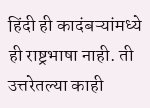हिंदी ही कादंबऱ्यांमध्ये ही राष्ट्रभाषा नाही. ती उत्तरेतल्या काही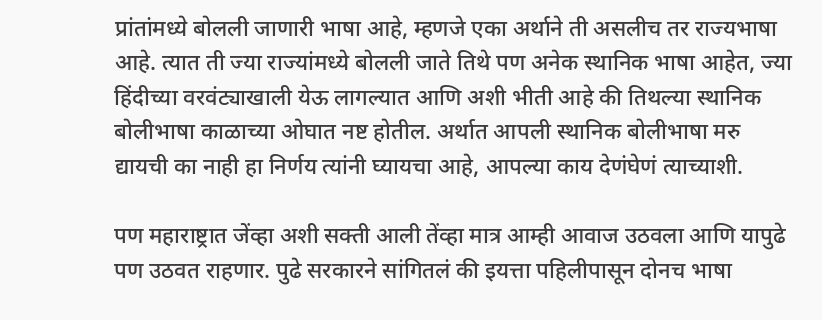प्रांतांमध्ये बोलली जाणारी भाषा आहे, म्हणजे एका अर्थाने ती असलीच तर राज्यभाषा आहे. त्यात ती ज्या राज्यांमध्ये बोलली जाते तिथे पण अनेक स्थानिक भाषा आहेत, ज्या हिंदीच्या वरवंट्याखाली येऊ लागल्यात आणि अशी भीती आहे की तिथल्या स्थानिक बोलीभाषा काळाच्या ओघात नष्ट होतील. अर्थात आपली स्थानिक बोलीभाषा मरु द्यायची का नाही हा निर्णय त्यांनी घ्यायचा आहे, आपल्या काय देणंघेणं त्याच्याशी.

पण महाराष्ट्रात जेंव्हा अशी सक्ती आली तेंव्हा मात्र आम्ही आवाज उठवला आणि यापुढे पण उठवत राहणार. पुढे सरकारने सांगितलं की इयत्ता पहिलीपासून दोनच भाषा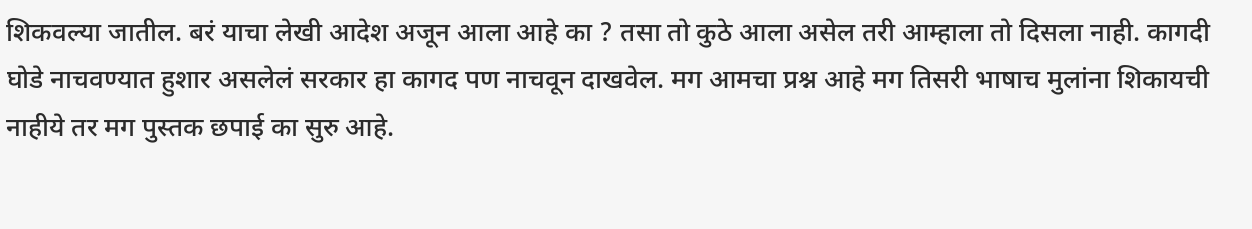शिकवल्या जातील. बरं याचा लेखी आदेश अजून आला आहे का ? तसा तो कुठे आला असेल तरी आम्हाला तो दिसला नाही. कागदी घोडे नाचवण्यात हुशार असलेलं सरकार हा कागद पण नाचवून दाखवेल. मग आमचा प्रश्न आहे मग तिसरी भाषाच मुलांना शिकायची नाहीये तर मग पुस्तक छपाई का सुरु आहे.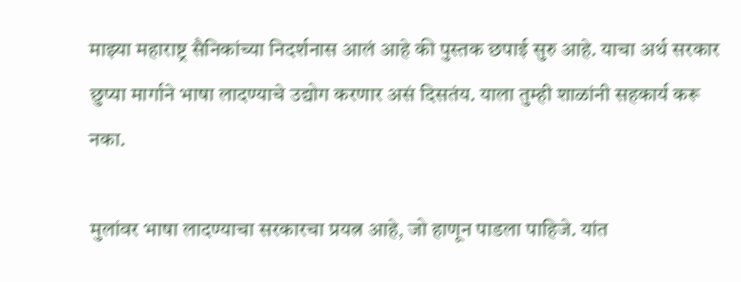माझ्या महाराष्ट्र सैनिकांच्या निदर्शनास आलं आहे की पुस्तक छपाई सुरु आहे. याचा अर्थ सरकार छुप्या मार्गाने भाषा लादण्याचे उद्योग करणार असं दिसतंय. याला तुम्ही शाळांनी सहकार्य करू नका.

मुलांवर भाषा लादण्याचा सरकारचा प्रयत्न आहे, जो हाणून पाडला पाहिजे. यांत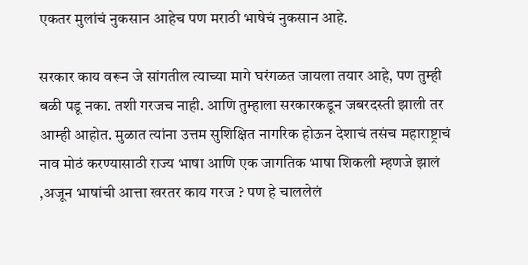एकतर मुलांचं नुकसान आहेच पण मराठी भाषेचं नुकसान आहे.

सरकार काय वरून जे सांगतील त्याच्या मागे घरंगळत जायला तयार आहे, पण तुम्ही बळी पडू नका. तशी गरजच नाही. आणि तुम्हाला सरकारकडून जबरदस्ती झाली तर आम्ही आहोत. मुळात त्यांना उत्तम सुशिक्षित नागरिक होऊन देशाचं तसंच महाराष्ट्राचं नाव मोठं करण्यासाठी राज्य भाषा आणि एक जागतिक भाषा शिकली म्हणजे झालं ,अजून भाषांची आत्ता खरतर काय गरज ? पण हे चाललेलं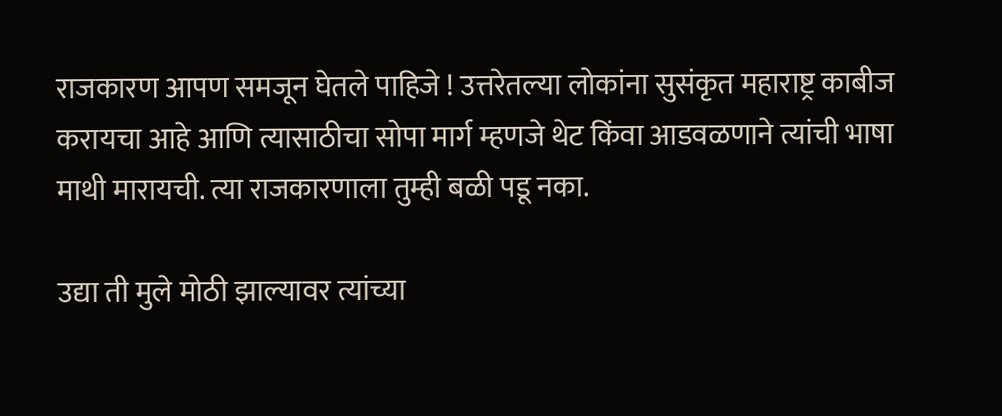राजकारण आपण समजून घेतले पाहिजे ! उत्तरेतल्या लोकांना सुसंकृत महाराष्ट्र काबीज करायचा आहे आणि त्यासाठीचा सोपा मार्ग म्हणजे थेट किंवा आडवळणाने त्यांची भाषा माथी मारायची. त्या राजकारणाला तुम्ही बळी पडू नका.

उद्या ती मुले मोठी झाल्यावर त्यांच्या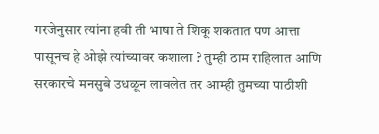गरजेनुसार त्यांना हवी ती भाषा ते शिकू शकतात पण आत्ता पासूनच हे ओझे त्यांच्यावर कशाला ? तुम्ही ठाम राहिलात आणि सरकारचे मनसुबे उधळून लावलेत तर आम्ही तुमच्या पाठीशी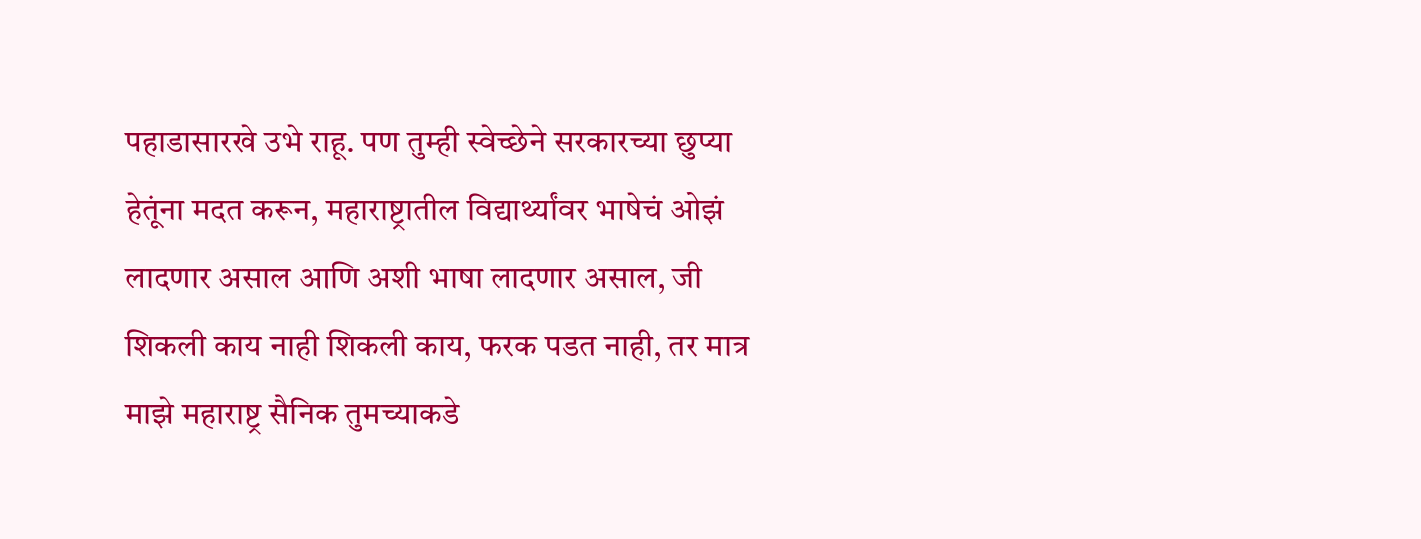पहाडासारखे उभे राहू. पण तुम्ही स्वेच्छेने सरकारच्या छुप्या हेतूंना मदत करून, महाराष्ट्रातील विद्यार्थ्यांवर भाषेचं ओझं लादणार असाल आणि अशी भाषा लादणार असाल, जी शिकली काय नाही शिकली काय, फरक पडत नाही, तर मात्र माझे महाराष्ट्र सैनिक तुमच्याकडे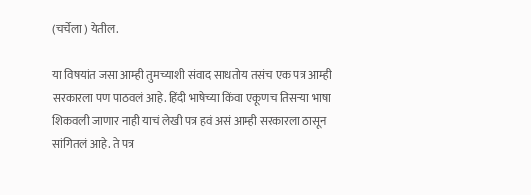(चर्चेला ) येतील.

या विषयांत जसा आम्ही तुमच्याशी संवाद साधतोय तसंच एक पत्र आम्ही सरकारला पण पाठवलं आहे. हिंदी भाषेच्या किंवा एकूणच तिसऱ्या भाषा शिकवली जाणार नाही याचं लेखी पत्र हवं असं आम्ही सरकारला ठासून सांगितलं आहे. ते पत्र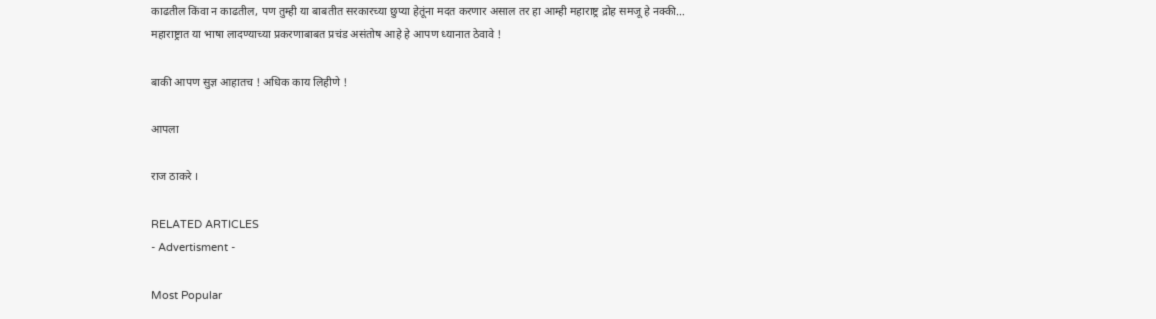काढतील किंवा न काढतील, पण तुम्ही या बाबतीत सरकारच्या छुप्या हेतूंना मदत करणार असाल तर हा आम्ही महाराष्ट्र द्रोह समजू हे नक्की…
महाराष्ट्रात या भाषा लादण्याच्या प्रकरणाबाबत प्रचंड असंतोष आहे हे आपण ध्यानात ठेवावे !

बाकी आपण सुज्ञ आहातच ! अधिक काय लिहीणे !

आपला

राज ठाकरे ।

RELATED ARTICLES
- Advertisment -

Most Popular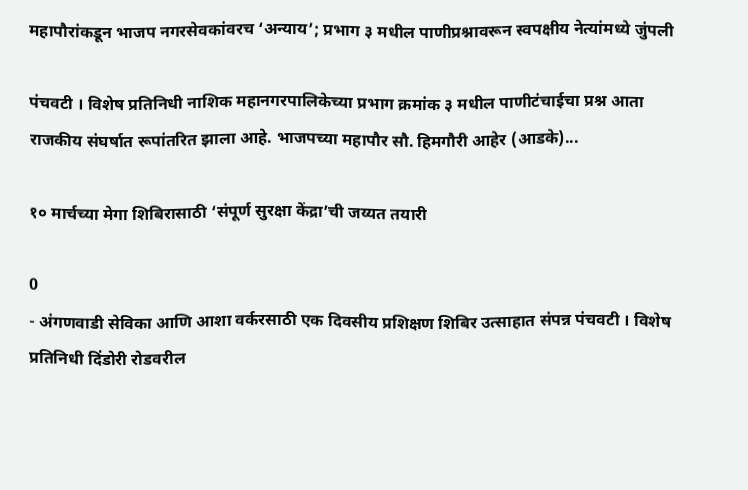महापौरांकडून भाजप नगरसेवकांवरच ‘अन्याय’; प्रभाग ३ मधील पाणीप्रश्नावरून स्वपक्षीय नेत्यांमध्ये जुंपली

पंचवटी । विशेष प्रतिनिधी नाशिक महानगरपालिकेच्या प्रभाग क्रमांक ३ मधील पाणीटंचाईचा प्रश्न आता राजकीय संघर्षात रूपांतरित झाला आहे. भाजपच्या महापौर सौ. हिमगौरी आहेर (आडके)...

१० मार्चच्या मेगा शिबिरासाठी ‘संपूर्ण सुरक्षा केंद्रा’ची जय्यत तयारी

0
- अंगणवाडी सेविका आणि आशा वर्करसाठी एक दिवसीय प्रशिक्षण शिबिर उत्साहात संपन्न पंचवटी । विशेष प्रतिनिधी दिंडोरी रोडवरील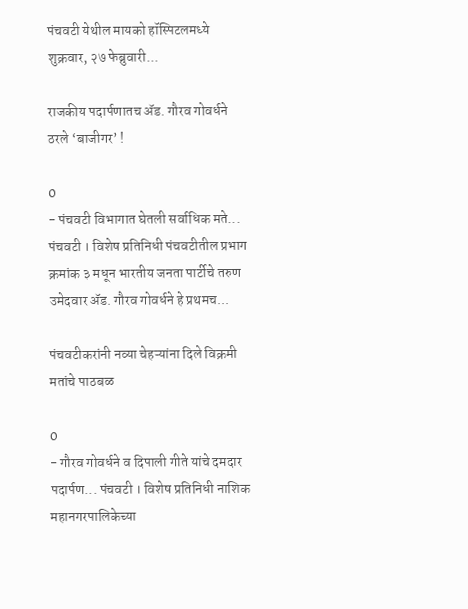पंचवटी येथील मायको हॉस्पिटलमध्ये शुक्रवार, २७ फेब्रुवारी...

राजकीय पदार्पणातच ॲड. गौरव गोवर्धने ठरले ‘बाजीगर’ !

0
- पंचवटी विभागात घेतली सर्वाधिक मते... पंचवटी । विशेष प्रतिनिधी पंचवटीतील प्रभाग क्रमांक ३ मधून भारतीय जनता पार्टीचे तरुण उमेदवार ॲड. गौरव गोवर्धने हे प्रथमच...

पंचवटीकरांनी नव्या चेहऱ्यांना दिले विक्रमी मतांचे पाठबळ

0
- गौरव गोवर्धने व दिपाली गीते यांचे दमदार पदार्पण... पंचवटी । विशेष प्रतिनिधी नाशिक महानगरपालिकेच्या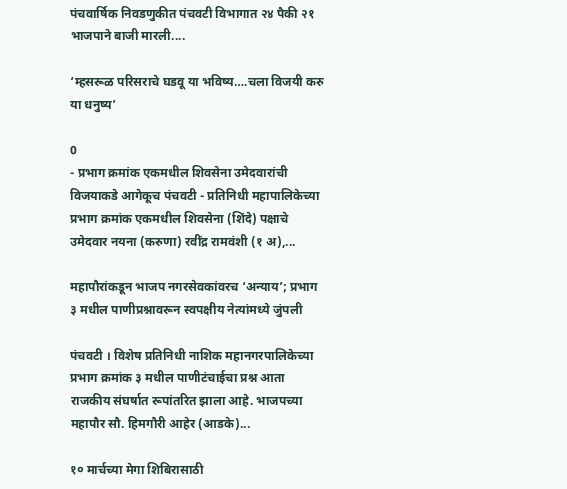पंचवार्षिक निवडणुकीत पंचवटी विभागात २४ पैकी २१ भाजपाने बाजी मारली....

‘म्हसरूळ परिसराचे घडवू या भविष्य….चला विजयी करु या धनुष्य’

0
- प्रभाग क्रमांक एकमधील शिवसेना उमेदवारांची विजयाकडे आगेकूच पंचवटी - प्रतिनिधी महापालिकेच्या प्रभाग क्रमांक एकमधील शिवसेना (शिंदे) पक्षाचे उमेदवार नयना (करुणा) रवींद्र रामवंशी (१ अ),...

महापौरांकडून भाजप नगरसेवकांवरच ‘अन्याय’; प्रभाग ३ मधील पाणीप्रश्नावरून स्वपक्षीय नेत्यांमध्ये जुंपली

पंचवटी । विशेष प्रतिनिधी नाशिक महानगरपालिकेच्या प्रभाग क्रमांक ३ मधील पाणीटंचाईचा प्रश्न आता राजकीय संघर्षात रूपांतरित झाला आहे. भाजपच्या महापौर सौ. हिमगौरी आहेर (आडके)...

१० मार्चच्या मेगा शिबिरासाठी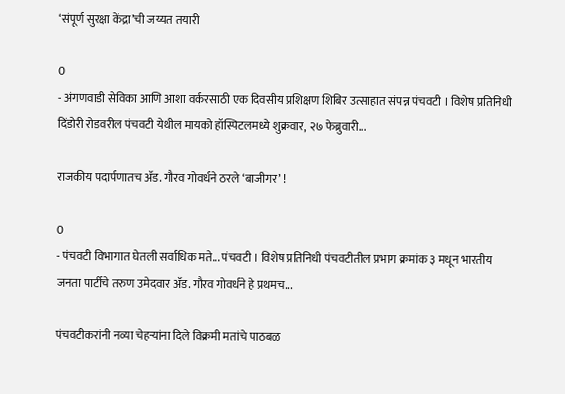‘संपूर्ण सुरक्षा केंद्रा’ची जय्यत तयारी

0
- अंगणवाडी सेविका आणि आशा वर्करसाठी एक दिवसीय प्रशिक्षण शिबिर उत्साहात संपन्न पंचवटी । विशेष प्रतिनिधी दिंडोरी रोडवरील पंचवटी येथील मायको हॉस्पिटलमध्ये शुक्रवार, २७ फेब्रुवारी...

राजकीय पदार्पणातच ॲड. गौरव गोवर्धने ठरले ‘बाजीगर’ !

0
- पंचवटी विभागात घेतली सर्वाधिक मते... पंचवटी । विशेष प्रतिनिधी पंचवटीतील प्रभाग क्रमांक ३ मधून भारतीय जनता पार्टीचे तरुण उमेदवार ॲड. गौरव गोवर्धने हे प्रथमच...

पंचवटीकरांनी नव्या चेहऱ्यांना दिले विक्रमी मतांचे पाठबळ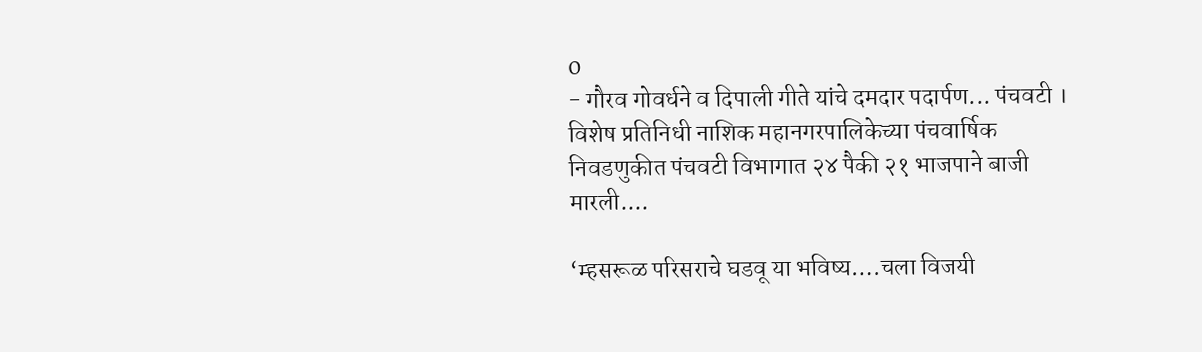0
- गौरव गोवर्धने व दिपाली गीते यांचे दमदार पदार्पण... पंचवटी । विशेष प्रतिनिधी नाशिक महानगरपालिकेच्या पंचवार्षिक निवडणुकीत पंचवटी विभागात २४ पैकी २१ भाजपाने बाजी मारली....

‘म्हसरूळ परिसराचे घडवू या भविष्य….चला विजयी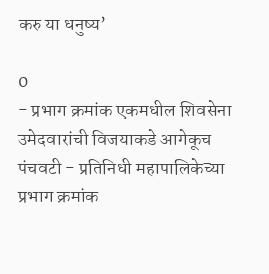करु या धनुष्य’

0
- प्रभाग क्रमांक एकमधील शिवसेना उमेदवारांची विजयाकडे आगेकूच पंचवटी - प्रतिनिधी महापालिकेच्या प्रभाग क्रमांक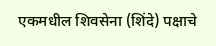एकमधील शिवसेना (शिंदे) पक्षाचे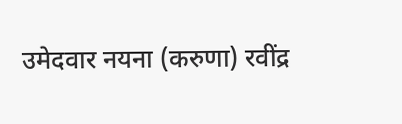उमेदवार नयना (करुणा) रवींद्र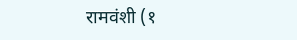रामवंशी (१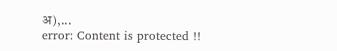अ),...
error: Content is protected !!